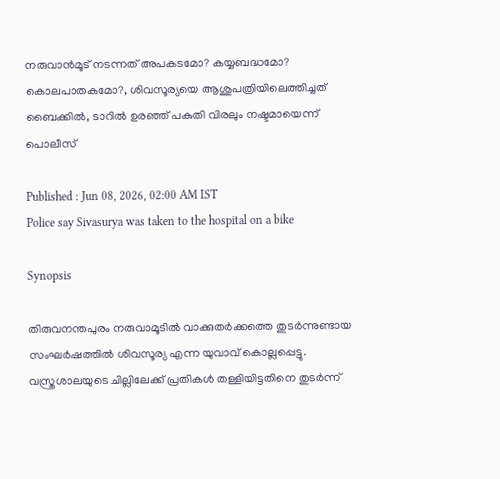നരുവാൻമൂട് നടന്നത് അപകടമോ? കയ്യബദ്ധമോ? കൊലപാതകമോ?, ശിവസൂര്യയെ ആശുപത്രിയിലെത്തിച്ചത് ബൈക്കിൽ, ടാറിൽ ഉരഞ്ഞ് പകുതി വിരലും നഷ്ടമായെന്ന് പൊലീസ്

Published : Jun 08, 2026, 02:00 AM IST
Police say Sivasurya was taken to the hospital on a bike

Synopsis

തിരുവനന്തപുരം നരുവാമൂടിൽ വാക്കുതർക്കത്തെ തുടർന്നുണ്ടായ സംഘർഷത്തിൽ ശിവസൂര്യ എന്ന യുവാവ് കൊല്ലപ്പെട്ടു. വസ്ത്രശാലയുടെ ചില്ലിലേക്ക് പ്രതികൾ തള്ളിയിട്ടതിനെ തുടർന്ന്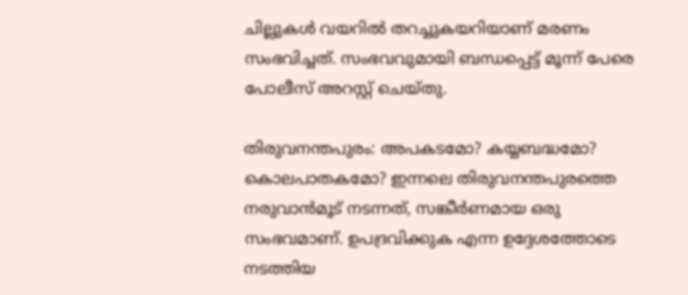ചില്ലുകൾ വയറിൽ തറച്ചുകയറിയാണ് മരണം സംഭവിച്ചത്. സംഭവവുമായി ബന്ധപ്പെട്ട് മൂന്ന് പേരെ പോലീസ് അറസ്റ്റ് ചെയ്തു.

തിരുവനന്തപുരം: അപകടമോ? കയ്യബദ്ധമോ? കൊലപാതകമോ? ഇന്നലെ തിരുവനന്തപുരത്തെ നരുവാൻമൂട് നടന്നത്, സങ്കീർണമായ ഒരു സംഭവമാണ്. ഉപദ്രവിക്കുക എന്ന ഉദ്ദേശത്തോടെ നടത്തിയ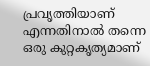പ്രവൃത്തിയാണ് എന്നതിനാൽ തന്നെ ഒരു കുറ്റകൃത്യമാണ്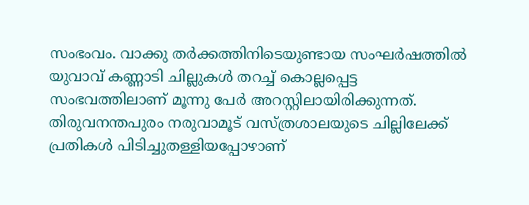സംഭംവം. വാക്കു തർക്കത്തിനിടെയുണ്ടായ സംഘർഷത്തിൽ യുവാവ് കണ്ണാടി ചില്ലുകള്‍ തറച്ച് കൊല്ലപ്പെട്ട സംഭവത്തിലാണ് മൂന്നു പേർ അറസ്റ്റിലായിരിക്കുന്നത്. തിരുവനന്തപുരം നരുവാമൂട് വസ്ത്രശാലയുടെ ചില്ലിലേക്ക് പ്രതികള്‍ പിടിച്ചുതള്ളിയപ്പോഴാണ്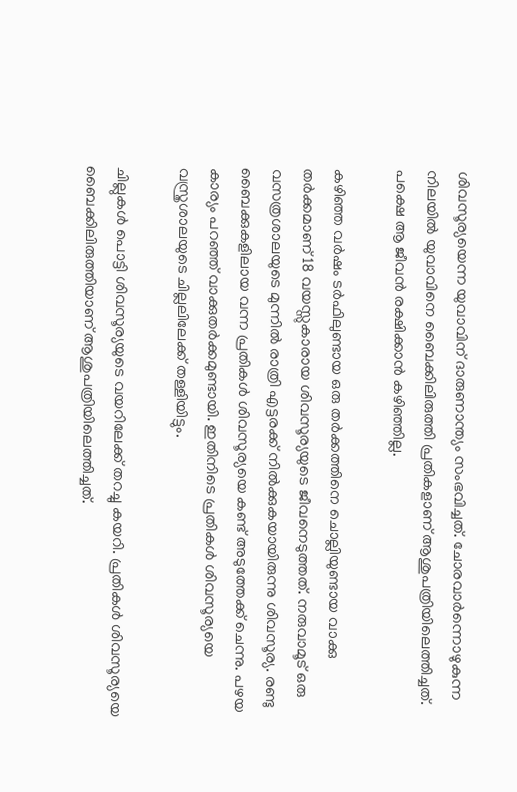ശിവസൂര്യയെന്ന യുവാവിന് ദാരുണാന്ത്യം സംഭവിച്ചത്. ചോരവാർന്നൊഴുകുന്ന നിലയിൽ യുവാവിനെ ബൈക്കിലിരുത്തി പ്രതികളാണ് ആശുപത്രിയിലെത്തിച്ചത്. പക്ഷെ ആ ജീവൻ രക്ഷിക്കാൻ കഴിഞ്ഞില്ല.

കഴിഞ്ഞ വർഷം ടർഫിലുണ്ടായ ഒരു തർക്കത്തിനെ ചൊല്ലിയുണ്ടായ വാക്കു തർക്കമാണ് 18 വയസ്സുകാരായ ശിവസൂര്യയുടെ ജീവനെടുത്തത്. നരുവാമൂട് ഒരു വസത്രശാലയുടെ മുന്നിൽ രാത്രി എട്ടരക്ക് നിൽക്കുകയായിരുന്നു ശിവസൂര്യ. രണ്ടു ബൈക്കുകളിലായ വന്ന പ്രതികള്‍ ശിവസൂര്യയെ കണ്ട് അടുത്തേക്ക് ചെന്നു. പഴയ കാര്യം പറഞ്ഞ് വാക്കുതർക്കമുണ്ടായി. ഇതിനിടെ പ്രതികള്‍ ശിവസൂര്യയെ വസ്ത്രശാലയുടെ ചില്ലലിലേക്ക് തള്ളിയിട്ടും.

ചില്ലുകള്‍ പൊട്ടി ശിവസൂര്യയുടെ വയറിലേക്ക് തറച്ചു കയറി. പ്രതികള്‍ ശിവസൂര്യയെ ബൈക്കിലിരുത്തിയാണ് ആശുപത്രിയിലെത്തിച്ചത്.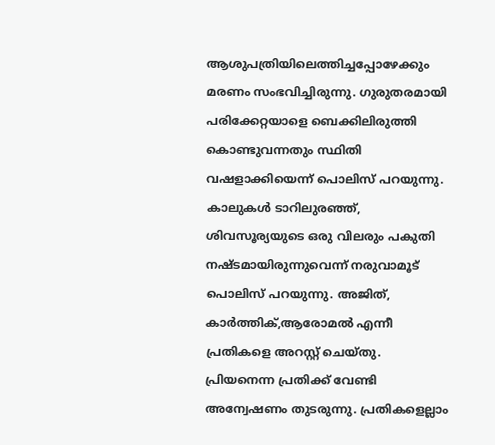ആശുപത്രിയിലെത്തിച്ചപ്പോഴേക്കും മരണം സംഭവിച്ചിരുന്നു. ഗുരുതരമായി പരിക്കേറ്റയാളെ ബെക്കിലിരുത്തി കൊണ്ടുവന്നതും സ്ഥിതി വഷളാക്കിയെന്ന് പൊലിസ് പറയുന്നു. കാലുകള്‍ ടാറിലുരഞ്ഞ്, ശിവസൂര്യയുടെ ഒരു വിലരും പകുതി നഷ്ടമായിരുന്നുവെന്ന് നരുവാമൂട് പൊലിസ് പറയുന്നു. അജിത്, കാർത്തിക്,ആരോമൽ എന്നീ പ്രതികളെ അറസ്റ്റ് ചെയ്തു. പ്രിയനെന്ന പ്രതിക്ക് വേണ്ടി അന്വേഷണം തുടരുന്നു. പ്രതികളെല്ലാം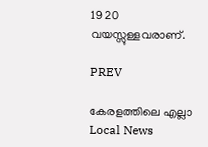19 20 വയസ്സുള്ളവരാണ്.

PREV

കേരളത്തിലെ എല്ലാ Local News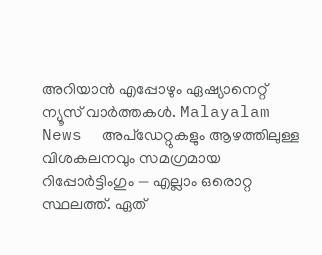അറിയാൻ എപ്പോഴും ഏഷ്യാനെറ്റ് ന്യൂസ് വാർത്തകൾ. Malayalam News  അപ്‌ഡേറ്റുകളും ആഴത്തിലുള്ള വിശകലനവും സമഗ്രമായ റിപ്പോർട്ടിംഗും — എല്ലാം ഒരൊറ്റ സ്ഥലത്ത്. ഏത്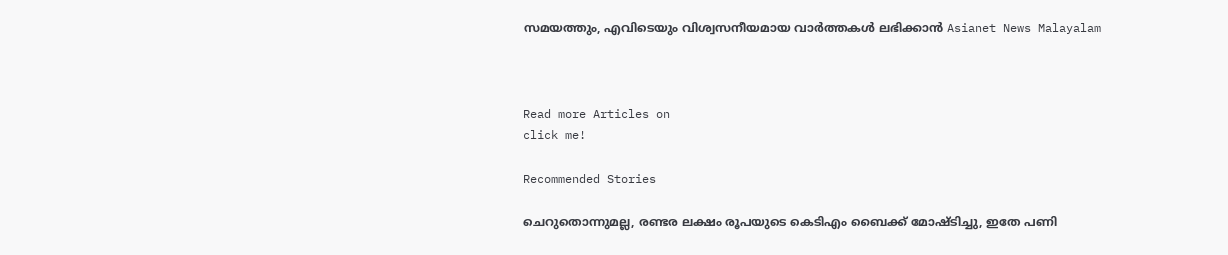സമയത്തും, എവിടെയും വിശ്വസനീയമായ വാർത്തകൾ ലഭിക്കാൻ Asianet News Malayalam



Read more Articles on
click me!

Recommended Stories

ചെറുതൊന്നുമല്ല, രണ്ടര ലക്ഷം രൂപയുടെ കെടിഎം ബൈക്ക് മോഷ്ടിച്ചു, ഇതേ പണി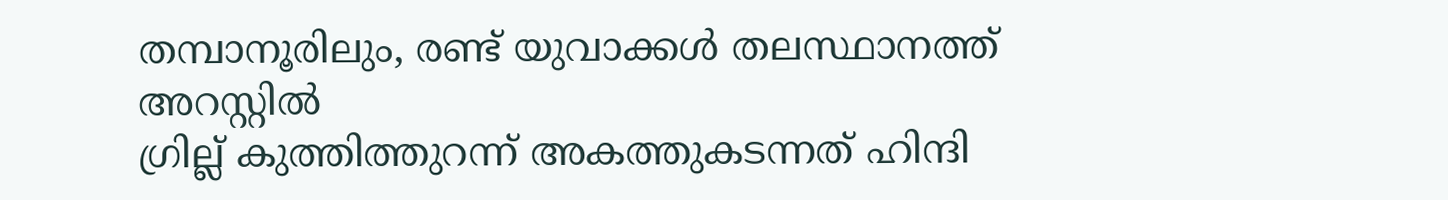തമ്പാനൂരിലും, രണ്ട് യുവാക്കൾ തലസ്ഥാനത്ത് അറസ്റ്റിൽ
ഗ്രില്ല് കുത്തിത്തുറന്ന് അകത്തുകടന്നത് ഹിന്ദി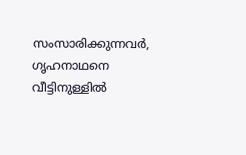സംസാരിക്കുന്നവര്‍, ഗൃഹനാഥനെ വീട്ടിനുള്ളില്‍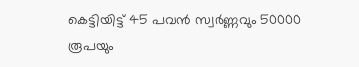കെട്ടിയിട്ട് 45 പവന്‍ സ്വര്‍ണ്ണവും 50000 രൂപയും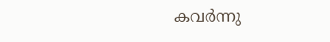കവര്‍ന്നു